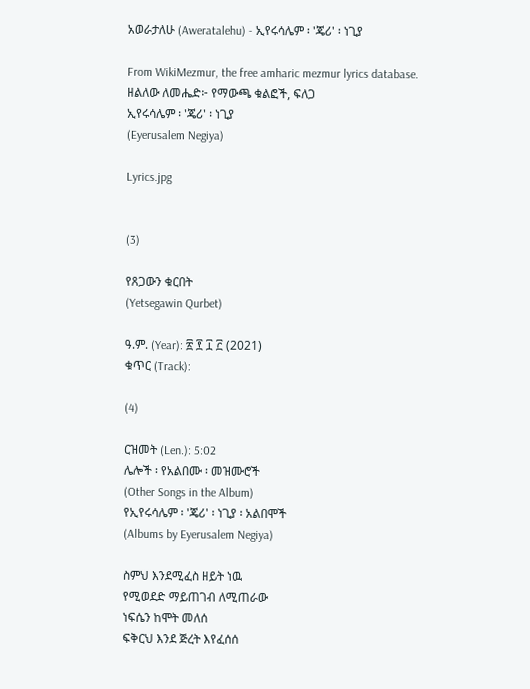አወራታለሁ (Aweratalehu) - ኢየሩሳሌም ፡ 'ጄሪ' ፡ ነጊያ

From WikiMezmur, the free amharic mezmur lyrics database.
ዘልለው ለመሔድ፦ የማውጫ ቁልፎች, ፍለጋ
ኢየሩሳሌም ፡ 'ጄሪ' ፡ ነጊያ
(Eyerusalem Negiya)

Lyrics.jpg


(3)

የጸጋውን ቁርበት
(Yetsegawin Qurbet)

ዓ.ም. (Year): ፳ ፻ ፲ ፫ (2021)
ቁጥር (Track):

(4)

ርዝመት (Len.): 5:02
ሌሎች ፡ የአልበሙ ፡ መዝሙሮች
(Other Songs in the Album)
የኢየሩሳሌም ፡ 'ጄሪ' ፡ ነጊያ ፡ አልበሞች
(Albums by Eyerusalem Negiya)

ስምህ እንደሚፈስ ዘይት ነዉ
የሚወደድ ማይጠገብ ለሚጠራው
ነፍሴን ከሞት መለሰ
ፍቅርህ እንደ ጅረት እየፈሰሰ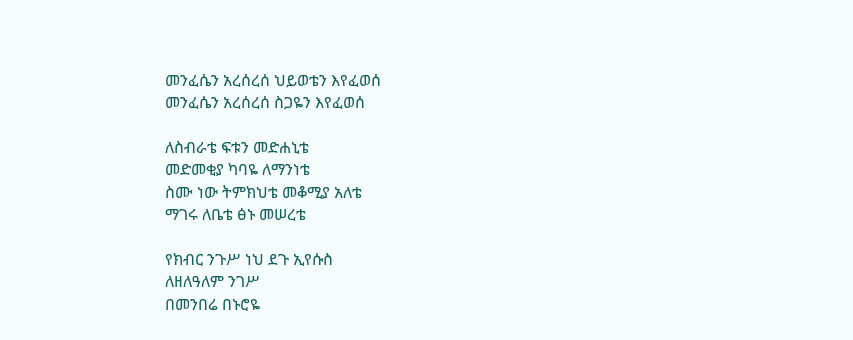መንፈሴን አረሰረሰ ህይወቴን እየፈወሰ
መንፈሴን አረሰረሰ ስጋዬን እየፈወሰ

ለስብራቴ ፍቱን መድሐኒቴ
መድመቂያ ካባዬ ለማንነቴ
ስሙ ነው ትምክህቴ መቆሚያ አለቴ
ማገሩ ለቤቴ ፅኑ መሠረቴ

የክብር ንጉሥ ነህ ደጉ ኢየሱስ
ለዘለዓለም ንገሥ
በመንበሬ በኑሮዬ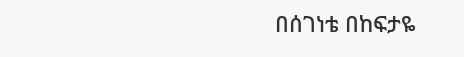በሰገነቴ በከፍታዬ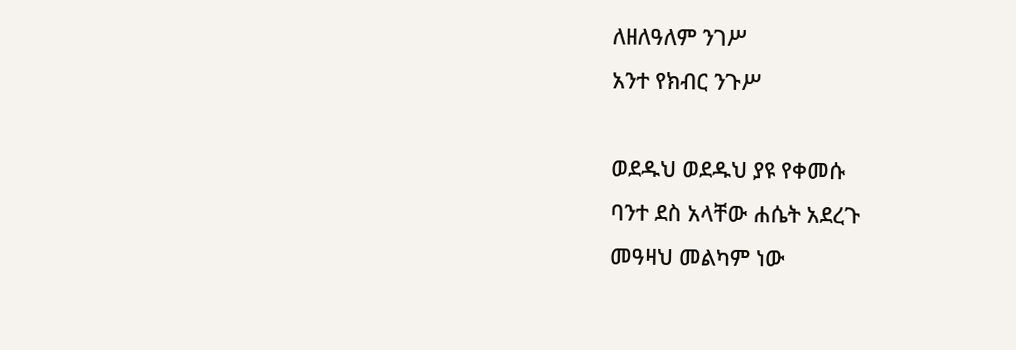ለዘለዓለም ንገሥ
አንተ የክብር ንጉሥ

ወደዱህ ወደዱህ ያዩ የቀመሱ
ባንተ ደስ አላቸው ሐሴት አደረጉ
መዓዛህ መልካም ነው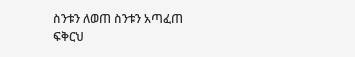ስንቱን ለወጠ ስንቱን አጣፈጠ
ፍቅርህ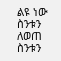ልዩ ነው ስንቱን ለወጠ ስንቱን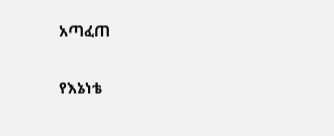አጣፈጠ

የእኔነቴ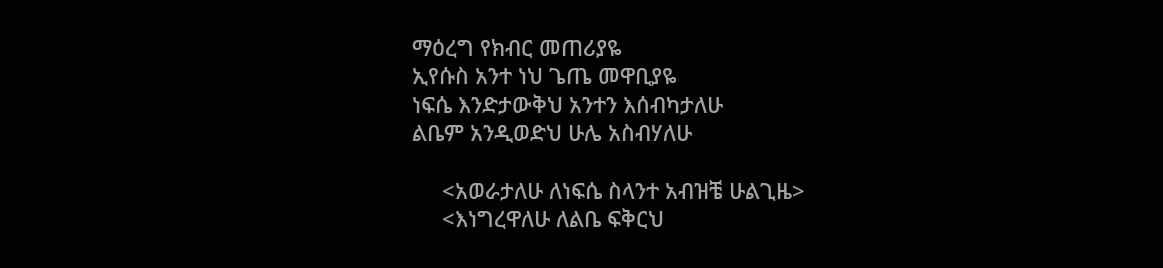ማዕረግ የክብር መጠሪያዬ
ኢየሱስ አንተ ነህ ጌጤ መዋቢያዬ
ነፍሴ እንድታውቅህ አንተን እሰብካታለሁ
ልቤም አንዲወድህ ሁሌ አስብሃለሁ

     <አወራታለሁ ለነፍሴ ስላንተ አብዝቼ ሁልጊዜ>
     <እነግረዋለሁ ለልቤ ፍቅርህ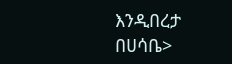እንዲበረታ በሀሳቤ>